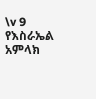\v 9 የእስራኤል አምላክ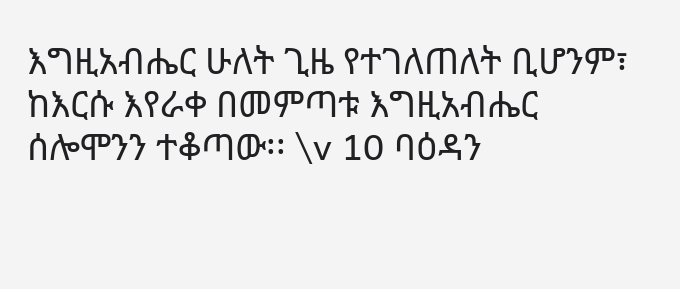እግዚአብሔር ሁለት ጊዜ የተገለጠለት ቢሆንም፣ ከእርሱ እየራቀ በመምጣቱ እግዚአብሔር ሰሎሞንን ተቆጣው፡፡ \v 10 ባዕዳን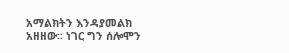አማልክትን እንዳያመልክ አዘዘው፡፡ ነገር ግን ሰሎሞን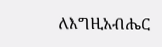ለእግዚአብሔር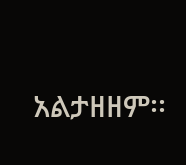አልታዘዘም፡፡